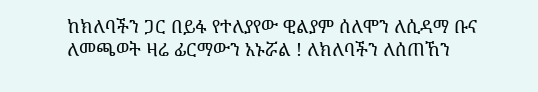ከክለባችን ጋር በይፋ የተለያየው ዊልያም ሰለሞን ለሲዳማ ቡና ለመጫወት ዛሬ ፊርማውን አኑሯል ! ለክለባችን ለሰጠኸን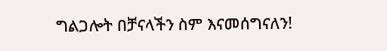ግልጋሎት በቻናላችን ስም እናመሰግናለን!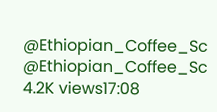@Ethiopian_Coffee_Sc @Ethiopian_Coffee_Sc 4.2K views17:08